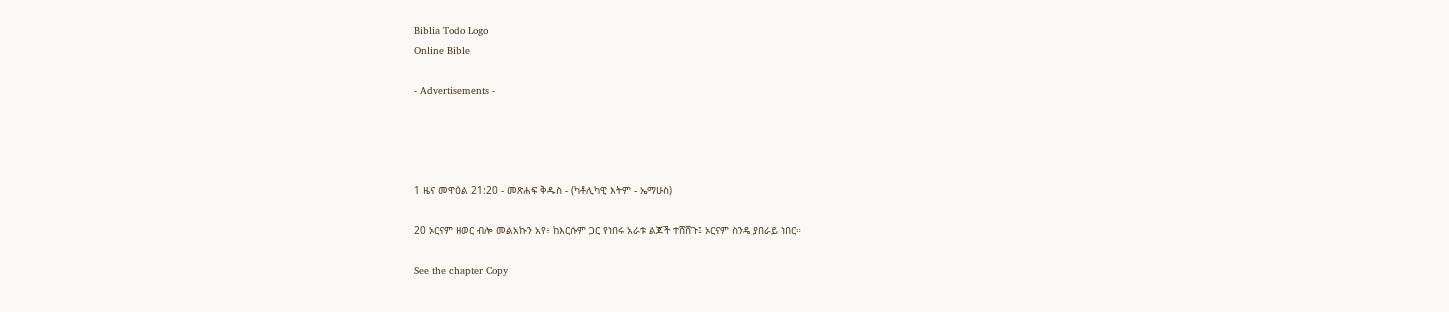Biblia Todo Logo
Online Bible

- Advertisements -




1 ዜና መዋዕል 21:20 - መጽሐፍ ቅዱስ - (ካቶሊካዊ እትም - ኤማሁስ)

20 ኦርናም ዘወር ብሎ መልአኩን አየ፥ ከእርሱም ጋር የነበሩ አራቱ ልጆች ተሸሸጉ፤ ኦርናም ስንዴ ያበራይ ነበር።

See the chapter Copy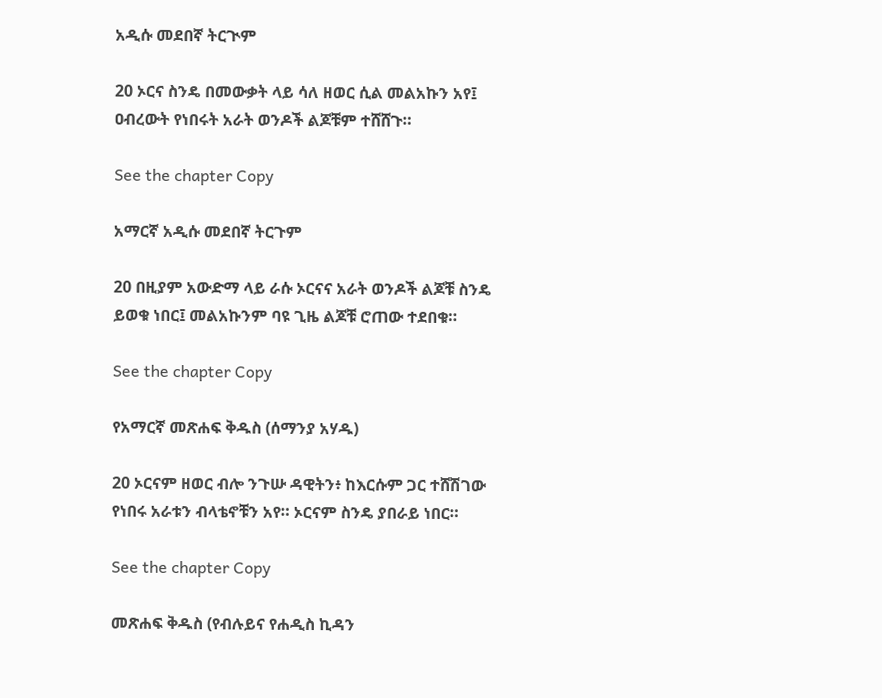አዲሱ መደበኛ ትርጒም

20 ኦርና ስንዴ በመውቃት ላይ ሳለ ዘወር ሲል መልአኩን አየ፤ ዐብረውት የነበሩት አራት ወንዶች ልጆቹም ተሸሸጉ።

See the chapter Copy

አማርኛ አዲሱ መደበኛ ትርጉም

20 በዚያም አውድማ ላይ ራሱ ኦርናና አራት ወንዶች ልጆቹ ስንዴ ይወቁ ነበር፤ መልአኩንም ባዩ ጊዜ ልጆቹ ሮጠው ተደበቁ።

See the chapter Copy

የአማርኛ መጽሐፍ ቅዱስ (ሰማንያ አሃዱ)

20 ኦርናም ዘወር ብሎ ንጉሡ ዳዊትን፥ ከእርሱም ጋር ተሸሽገው የነበሩ አራቱን ብላቴኖቹን አየ። ኦርናም ስንዴ ያበራይ ነበር።

See the chapter Copy

መጽሐፍ ቅዱስ (የብሉይና የሐዲስ ኪዳን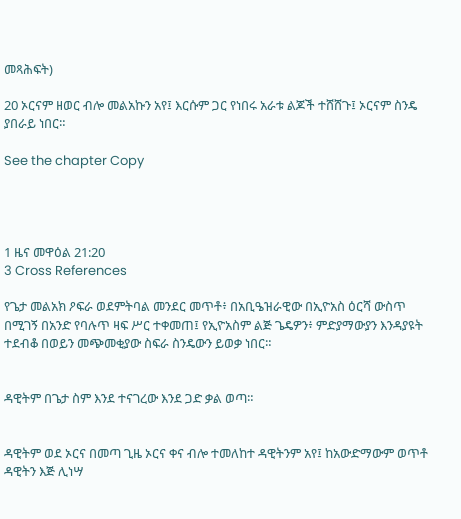መጻሕፍት)

20 ኦርናም ዘወር ብሎ መልአኩን አየ፤ እርሱም ጋር የነበሩ አራቱ ልጆች ተሸሸጉ፤ ኦርናም ስንዴ ያበራይ ነበር።

See the chapter Copy




1 ዜና መዋዕል 21:20
3 Cross References

የጌታ መልአክ ዖፍራ ወደምትባል መንደር መጥቶ፥ በአቢዔዝራዊው በኢዮአስ ዕርሻ ውስጥ በሚገኝ በአንድ የባሉጥ ዛፍ ሥር ተቀመጠ፤ የኢዮአስም ልጅ ጌዴዎን፥ ምድያማውያን እንዳያዩት ተደብቆ በወይን መጭመቂያው ስፍራ ስንዴውን ይወቃ ነበር።


ዳዊትም በጌታ ስም እንደ ተናገረው እንደ ጋድ ቃል ወጣ።


ዳዊትም ወደ ኦርና በመጣ ጊዜ ኦርና ቀና ብሎ ተመለከተ ዳዊትንም አየ፤ ከአውድማውም ወጥቶ ዳዊትን እጅ ሊነሣ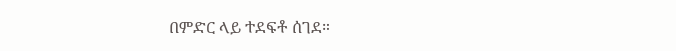በምድር ላይ ተደፍቶ ሰገደ።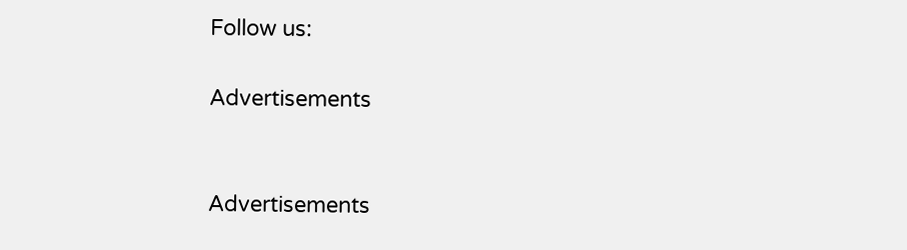Follow us:

Advertisements


Advertisements